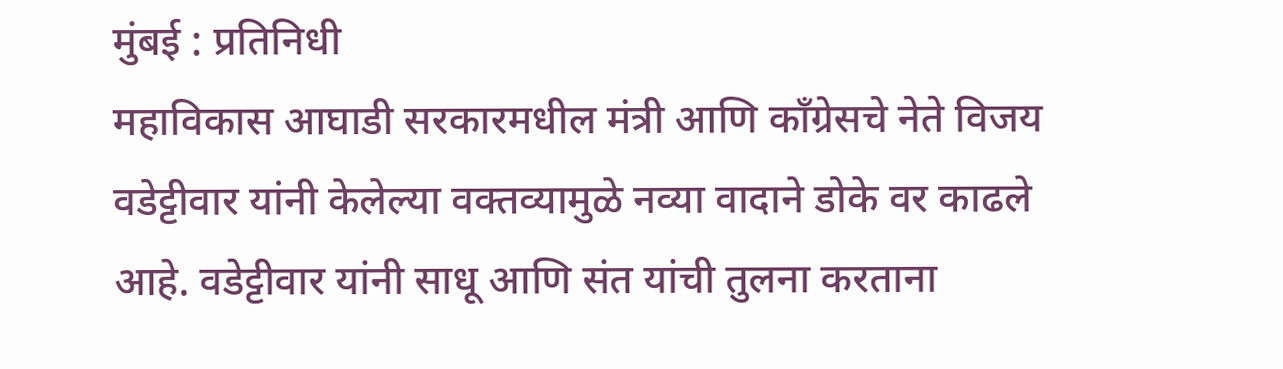मुंबई : प्रतिनिधी
महाविकास आघाडी सरकारमधील मंत्री आणि काँग्रेसचे नेते विजय वडेट्टीवार यांनी केलेल्या वक्तव्यामुळे नव्या वादाने डोके वर काढले आहे. वडेट्टीवार यांनी साधू आणि संत यांची तुलना करताना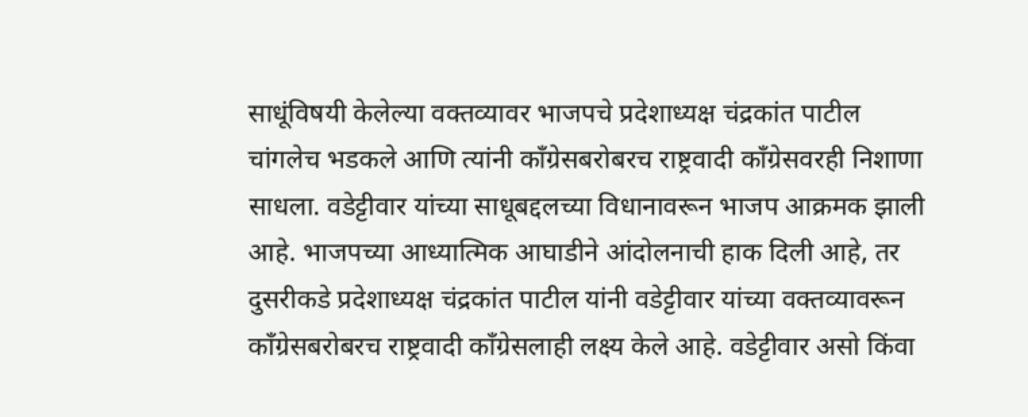साधूंविषयी केलेल्या वक्तव्यावर भाजपचे प्रदेशाध्यक्ष चंद्रकांत पाटील चांगलेच भडकले आणि त्यांनी काँग्रेसबरोबरच राष्ट्रवादी काँग्रेसवरही निशाणा साधला. वडेट्टीवार यांच्या साधूबद्दलच्या विधानावरून भाजप आक्रमक झाली आहे. भाजपच्या आध्यात्मिक आघाडीने आंदोलनाची हाक दिली आहे, तर दुसरीकडे प्रदेशाध्यक्ष चंद्रकांत पाटील यांनी वडेट्टीवार यांच्या वक्तव्यावरून काँग्रेसबरोबरच राष्ट्रवादी काँग्रेसलाही लक्ष्य केले आहे. वडेट्टीवार असो किंवा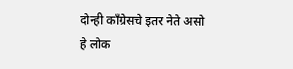दोन्ही काँग्रेसचे इतर नेते असो हे लोक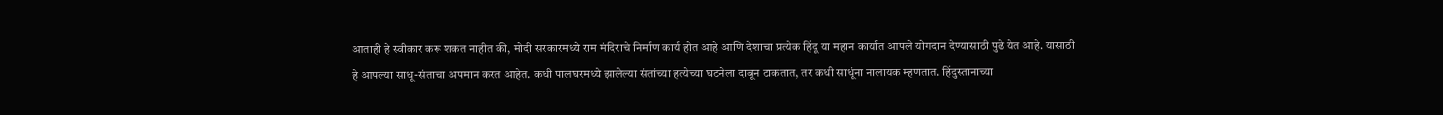आताही हे स्वीकार करू शकत नाहीत की, मोदी सरकारमध्ये राम मंदिराचे निर्माण कार्य होत आहे आणि देशाचा प्रत्येक हिंदू या महान कार्यात आपले योगदान देण्यासाठी पुढे येत आहे. यासाठी हे आपल्या साधू-संताचा अपमान करत आहेत. कधी पालघरमध्ये झालेल्या संतांच्या हत्येच्या घटनेला दाबून टाकतात, तर कधी साधूंना नालायक म्हणतात. हिंदुस्तानाच्या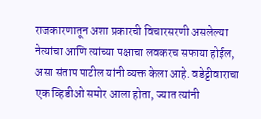राजकारणातून अशा प्रकारची विचारसरणी असलेल्या नेत्यांचा आणि त्यांच्या पक्षाचा लवकरच सफाया होईल, असा संताप पाटील यांनी व्यक्त केला आहे. वडेट्टीवाराचा एक व्हिडीओ समोर आला होता, ज्यात त्यांनी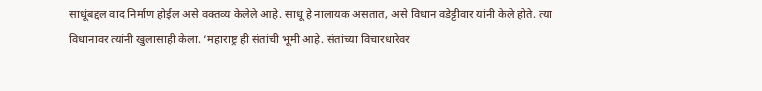साधूंबद्दल वाद निर्माण होईल असे वक्तव्य केलेले आहे. साधू हे नालायक असतात, असे विधान वडेट्टीवार यांनी केले होते. त्या विधानावर त्यांनी खुलासाही केला. ‘महाराष्ट्र ही संतांची भूमी आहे. संतांच्या विचारधारेवर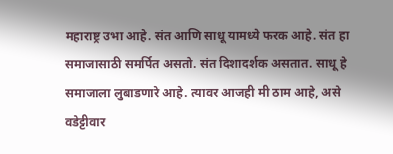महाराष्ट्र उभा आहे. संत आणि साधू यामध्ये फरक आहे. संत हा समाजासाठी समर्पित असतो. संत दिशादर्शक असतात. साधू हे समाजाला लुबाडणारे आहे. त्यावर आजही मी ठाम आहे, असे वडेट्टीवार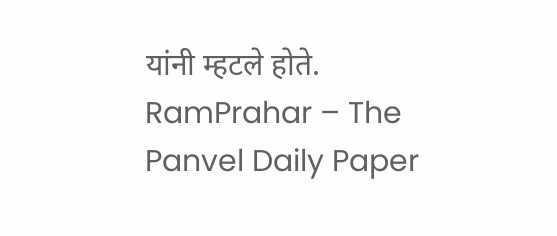यांनी म्हटले होते.
RamPrahar – The Panvel Daily Paper